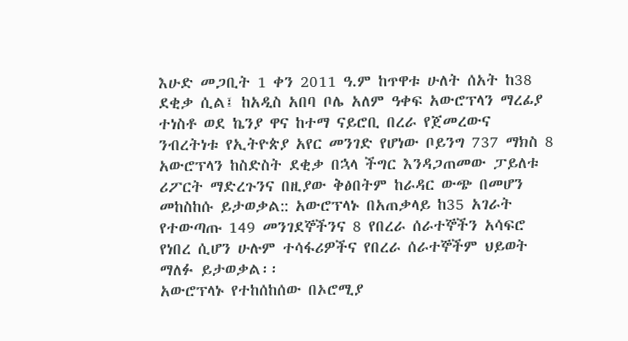እሁድ መጋቢት 1 ቀን 2011 ዓ.ም ከጥዋቱ ሁለት ሰአት ከ38 ደቂቃ ሲል፤ ከአዲስ አበባ ቦሌ አለም ዓቀፍ አውሮፕላን ማረፊያ ተነስቶ ወደ ኬንያ ዋና ከተማ ናይሮቢ በረራ የጀመረውና ንብረትነቱ የኢትዮጵያ አየር መንገድ የሆነው ቦይንግ 737 ማክስ 8 አውሮፕላን ከስድስት ደቂቃ በኋላ ችግር እንዳጋጠመው ፓይለቱ ሪፖርት ማድረጉንና በዚያው ቅፅበትም ከራዳር ውጭ በመሆን መከስከሱ ይታወቃል:: አውሮፕላኑ በአጠቃላይ ከ35 አገራት የተውጣጡ 149 መንገደኞችንና 8 የበረራ ሰራተኞችን አሳፍሮ የነበረ ሲሆን ሁሉም ተሳፋሪዎችና የበረራ ሰራተኞችም ህይወት ማለፉ ይታወቃል፡፡
አውሮፕላኑ የተከሰከሰው በኦሮሚያ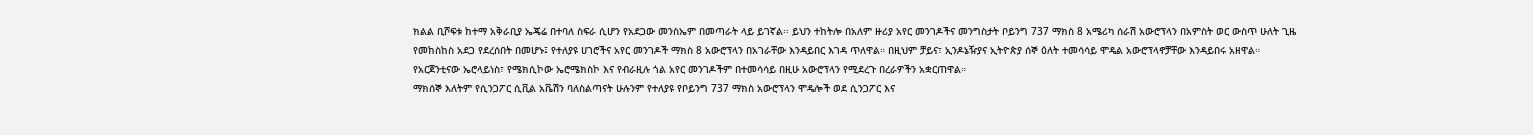ክልል ቢሾፍቱ ከተማ አቅራቢያ ኤጄሬ በተባለ ስፍራ ሲሆን የአደጋው መንስኤም በመጣራት ላይ ይገኛል፡፡ ይህን ተከትሎ በአለም ዙሪያ አየር መንገዶችና መንግስታት ቦይንግ 737 ማክስ 8 አሜሪካ ሰራሽ አውሮፕላን በአምስት ወር ውስጥ ሁለት ጊዜ የመከስከስ አደጋ የደረሰበት በመሆኑ፤ የተለያዩ ሀገሮችና አየር መንገዶች ማክስ 8 አውሮፕላን በአገራቸው እንዳይበር እገዳ ጥለዋል። በዚህም ቻይና፣ ኢንዶኔዥያና ኢትዮጵያ ሰኞ ዕለት ተመሳሳይ ሞዴል አውሮፕላኖቻቸው እንዳይበሩ አዘዋል። የአርጀንቲናው ኤሮላይነስ፣ የሜክሲኮው ኤሮሜክስኮ እና የብራዚሉ ጎል አየር መንገዶችም በተመሳሳይ በዚሁ አውሮፕላን የሚደረጉ በረራዎችን አቋርጠዋል።
ማክሰኞ እለትም የሲንጋፖር ሲቪል አቬሽን ባለስልጣናት ሁሉንም የተለያዩ የቦይንግ 737 ማክስ አውሮፕላን ሞዴሎች ወደ ሲንጋፖር እና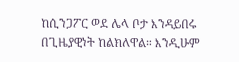ከሲንጋፖር ወደ ሌላ ቦታ እንዳይበሩ በጊዜያዊነት ከልክለዋል። እንዲሁም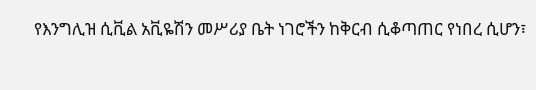የእንግሊዝ ሲቪል አቪዬሽን መሥሪያ ቤት ነገሮችን ከቅርብ ሲቆጣጠር የነበረ ሲሆን፣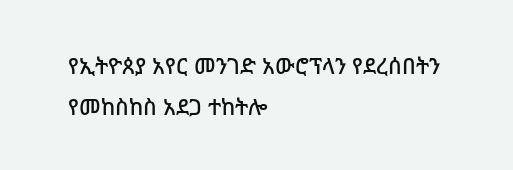የኢትዮጰያ አየር መንገድ አውሮፕላን የደረሰበትን የመከስከስ አደጋ ተከትሎ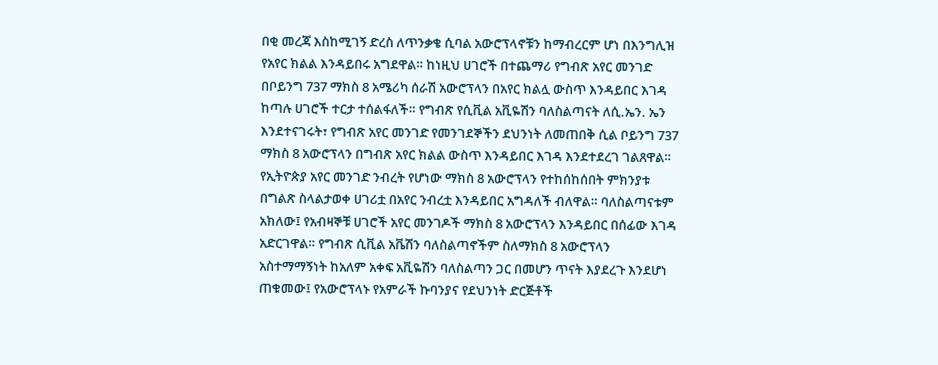በቂ መረጃ እስከሚገኝ ድረስ ለጥንቃቄ ሲባል አውሮፕላኖቹን ከማብረርም ሆነ በእንግሊዝ የአየር ክልል እንዳይበሩ አግደዋል። ከነዚህ ሀገሮች በተጨማሪ የግብጽ አየር መንገድ በቦይንግ 737 ማክስ 8 አሜሪካ ሰራሽ አውሮፕላን በአየር ክልሏ ውስጥ እንዳይበር እገዳ ከጣሉ ሀገሮች ተርታ ተሰልፋለች። የግብጽ የሲቪል አቪዬሽን ባለስልጣናት ለሲ.ኤን. ኤን እንደተናገሩት፣ የግብጽ አየር መንገድ የመንገደኞችን ደህንነት ለመጠበቅ ሲል ቦይንግ 737 ማክስ 8 አውሮፕላን በግብጽ አየር ክልል ውስጥ እንዳይበር እገዳ እንደተደረገ ገልጸዋል።
የኢትዮጵያ አየር መንገድ ንብረት የሆነው ማክስ 8 አውሮፕላን የተከሰከሰበት ምክንያቱ በግልጽ ስላልታወቀ ሀገሪቷ በአየር ንብረቷ እንዳይበር አግዳለች ብለዋል። ባለስልጣናቱም አክለው፤ የአብዛኞቹ ሀገሮች አየር መንገዶች ማክስ 8 አውሮፕላን እንዳይበር በሰፊው እገዳ አድርገዋል። የግብጽ ሲቪል አቬሽን ባለስልጣኖችም ስለማክስ 8 አውሮፕላን አስተማማኝነት ከአለም አቀፍ አቪዬሽን ባለስልጣን ጋር በመሆን ጥናት እያደረጉ እንደሆነ ጠቁመው፤ የአውሮፕላኑ የአምራች ኩባንያና የደህንነት ድርጅቶች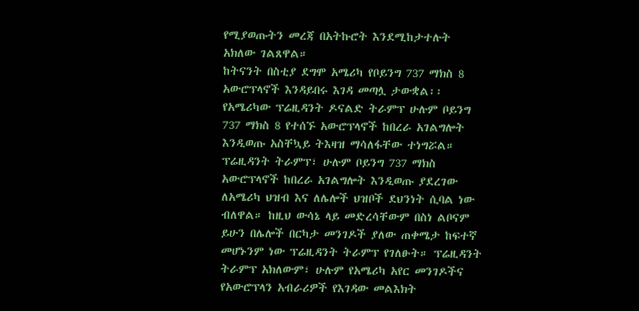የሚያወጡትን መረጃ በአትኩሮት እንደሚከታተሉት አክለው ገልጸዋል።
ከትናንት በስቲያ ደግሞ አሜሪካ የቦይንግ 737 ማክስ 8 አውሮፕላኖች እንዳይበሩ እገዳ መጣሏ ታውቋል፡፡ የአሜሪካው ፕሬዚዳንት ዶናልድ ትራምፕ ሁሉም ቦይንግ 737 ማክስ 8 የተሰኙ አውሮፕላኖች ከበረራ አገልግሎት እንዲወጡ አስቸኳይ ትእዛዝ ማሳለፋቸው ተነግሯል። ፕሬዚዳንት ትራምፕ፣ ሁሉም ቦይንግ 737 ማክስ አውሮፕላኖች ከበረራ አገልግሎት እንዲወጡ ያደረገው ለአሜሪካ ህዝብ እና ለሌሎች ህዝቦች ደህንነት ሲባል ነው ብለዋል። ከዚህ ውሳኔ ላይ መድረሳቸውም በስነ ልቦናም ይሁን በሌሎች በርካታ መንገዶች ያለው ጠቀሜታ ከፍተኛ መሆኑንም ነው ፕሬዚዳንት ትራምፕ የገለፁት። ፕሬዚዳንት ትራምፕ አክለውም፣ ሁሉም የአሜሪካ አየር መንገዶችና የአውሮፕላን አብራሪዎች የእገዳው መልእክት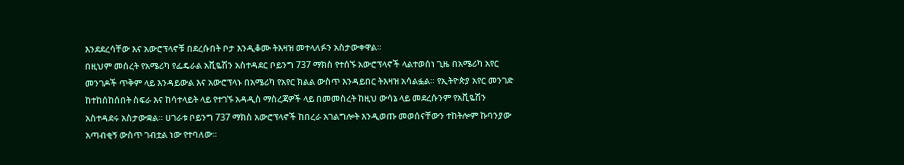እንደደረሳቸው እና አውሮፕላኖቹ በደረሱበት ቦታ እንዲቆሙ ትእዛዝ መተላለፉን አስታውቀዋል።
በዚህም መሰረት የአሜሪካ የፌዴራል አቪዬሽን አስተዳደር ቦይንግ 737 ማክስ የተሰኙ አውሮፕላኖች ላልተወሰነ ጊዜ በአሜሪካ አየር መንገዶች ጥቅም ላይ እንዳይውል እና አውሮፕላኑ በአሜሪካ የአየር ክልል ውስጥ እንዳይበር ትእዛዝ አሳልፏል። የኢትዮጵያ አየር መንገድ ከተከሰከሰበት ስፍራ እና ከሳተላይት ላይ የተገኙ አዳዲስ ማስረጃዎች ላይ በመመስረት ከዚህ ውሳኔ ላይ መደረሱንም የአቪዬሽን አስተዳደሩ አስታውቋል። ሀገራቱ ቦይንግ 737 ማክስ አውሮፕላኖች ከበረራ አገልግሎት እንዲወጡ መወሰናቸውን ተከትሎም ኩባንያው አጣብቂኝ ውስጥ ገብቷል ነው የተባለው።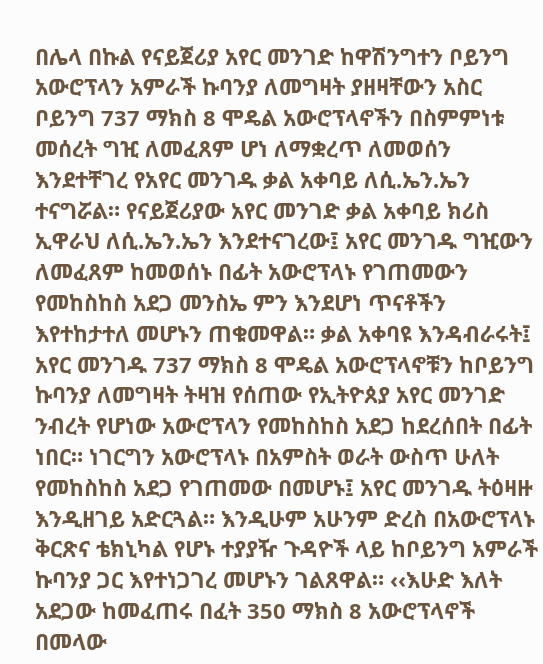በሌላ በኩል የናይጀሪያ አየር መንገድ ከዋሽንግተን ቦይንግ አውሮፕላን አምራች ኩባንያ ለመግዛት ያዘዛቸውን አስር ቦይንግ 737 ማክስ 8 ሞዴል አውሮፕላኖችን በስምምነቱ መሰረት ግዢ ለመፈጸም ሆነ ለማቋረጥ ለመወሰን እንደተቸገረ የአየር መንገዱ ቃል አቀባይ ለሲ.ኤን.ኤን ተናግሯል። የናይጀሪያው አየር መንገድ ቃል አቀባይ ክሪስ ኢዋራህ ለሲ.ኤን.ኤን እንደተናገረው፤ አየር መንገዱ ግዢውን ለመፈጸም ከመወሰኑ በፊት አውሮፕላኑ የገጠመውን የመከስከስ አደጋ መንስኤ ምን እንደሆነ ጥናቶችን እየተከታተለ መሆኑን ጠቁመዋል። ቃል አቀባዩ እንዳብራሩት፤ አየር መንገዱ 737 ማክስ 8 ሞዴል አውሮፕላኖቹን ከቦይንግ ኩባንያ ለመግዛት ትዛዝ የሰጠው የኢትዮጰያ አየር መንገድ ንብረት የሆነው አውሮፕላን የመከስከስ አደጋ ከደረሰበት በፊት ነበር። ነገርግን አውሮፕላኑ በአምስት ወራት ውስጥ ሁለት የመከስከስ አደጋ የገጠመው በመሆኑ፤ አየር መንገዱ ትዕዛዙ እንዲዘገይ አድርጓል። እንዲሁም አሁንም ድረስ በአውሮፕላኑ ቅርጽና ቴክኒካል የሆኑ ተያያዥ ጉዳዮች ላይ ከቦይንግ አምራች ኩባንያ ጋር እየተነጋገረ መሆኑን ገልጸዋል። ‹‹እሁድ እለት አደጋው ከመፈጠሩ በፈት 350 ማክስ 8 አውሮፕላኖች በመላው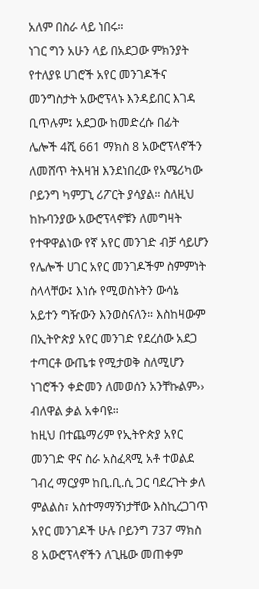አለም በስራ ላይ ነበሩ።
ነገር ግን አሁን ላይ በአደጋው ምክንያት የተለያዩ ሀገሮች አየር መንገዶችና መንግስታት አውሮፕላኑ እንዳይበር እገዳ ቢጥሉም፤ አደጋው ከመድረሱ በፊት ሌሎች 4ሺ 661 ማክስ 8 አውሮፕላኖችን ለመሸጥ ትእዛዝ እንደነበረው የአሜሪካው ቦይንግ ካምፓኒ ሪፖርት ያሳያል። ስለዚህ ከኩባንያው አውሮፕላኖቹን ለመግዛት የተዋዋልነው የኛ አየር መንገድ ብቻ ሳይሆን የሌሎች ሀገር አየር መንገዶችም ስምምነት ስላላቸው፤ እነሱ የሚወስኑትን ውሳኔ አይተን ግዥውን እንወስናለን። እስከዛውም በኢትዮጵያ አየር መንገድ የደረሰው አደጋ ተጣርቶ ውጤቱ የሚታወቅ ስለሚሆን ነገሮችን ቀድመን ለመወሰን አንቸኩልም›› ብለዋል ቃል አቀባዩ።
ከዚህ በተጨማሪም የኢትዮጵያ አየር መንገድ ዋና ስራ አስፈጻሚ አቶ ተወልደ ገብረ ማርያም ከቢ.ቢ.ሲ ጋር ባደረጉት ቃለ ምልልስ፣ አስተማማኝነታቸው እስኪረጋገጥ አየር መንገዶች ሁሉ ቦይንግ 737 ማክስ 8 አውሮፕላኖችን ለጊዜው መጠቀም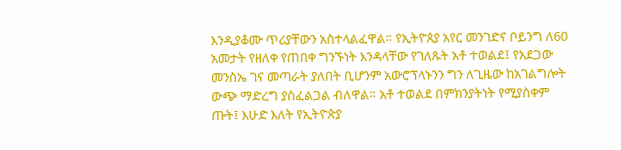እንዲያቆሙ ጥሪያቸውን አስተላልፈዋል። የኢትዮጰያ አየር መንገድና ቦይንግ ለ60 አመታት የዘለቀ የጠበቀ ግንኙነት እንዳላቸው የገለጹት አቶ ተወልደ፤ የአደጋው መንስኤ ገና መጣራት ያለበት ቢሆንም አውሮፕላኑንን ግን ለጊዜው ከአገልግሎት ውጭ ማድረግ ያስፈልጋል ብለዋል። አቶ ተወልደ በምክንያትነት የሚያስቀም ጡት፤ እሁድ እለት የኢትዮጵያ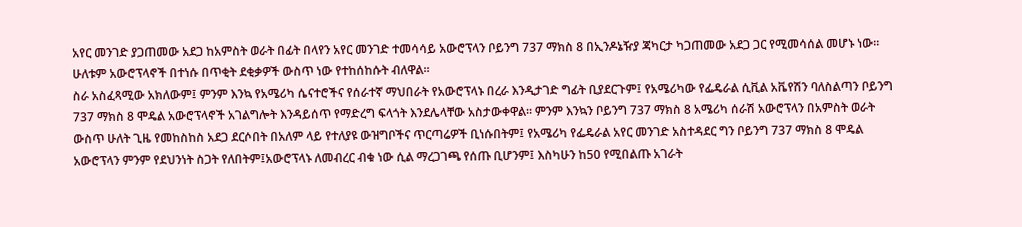አየር መንገድ ያጋጠመው አደጋ ከአምስት ወራት በፊት በላየን አየር መንገድ ተመሳሳይ አውሮፕላን ቦይንግ 737 ማክስ 8 በኢንዶኔዥያ ጃካርታ ካጋጠመው አደጋ ጋር የሚመሳሰል መሆኑ ነው። ሁለቱም አውሮፕላኖች በተነሱ በጥቂት ደቂቃዎች ውስጥ ነው የተከሰከሱት ብለዋል።
ስራ አስፈጻሚው አክለውም፤ ምንም እንኳ የአሜሪካ ሴናተሮችና የሰራተኛ ማህበራት የአውሮፕላኑ በረራ እንዲታገድ ግፊት ቢያደርጉም፤ የአሜሪካው የፌዴራል ሲቪል አቬየሽን ባለስልጣን ቦይንግ 737 ማክስ 8 ሞዴል አውሮፕላኖች አገልግሎት እንዳይሰጥ የማድረግ ፍላጎት እንደሌላቸው አስታውቀዋል። ምንም እንኳን ቦይንግ 737 ማክስ 8 አሜሪካ ሰራሽ አውሮፕላን በአምስት ወራት ውስጥ ሁለት ጊዜ የመከስከስ አደጋ ደርሶበት በአለም ላይ የተለያዩ ውዝግቦችና ጥርጣሬዎች ቢነሱበትም፤ የአሜሪካ የፌዴራል አየር መንገድ አስተዳደር ግን ቦይንግ 737 ማክስ 8 ሞዴል አውሮፕላን ምንም የደህንነት ስጋት የለበትም፤አውሮፕላኑ ለመብረር ብቁ ነው ሲል ማረጋገጫ የሰጡ ቢሆንም፤ እስካሁን ከ50 የሚበልጡ አገራት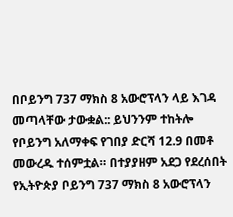በቦይንግ 737 ማክስ 8 አውሮፕላን ላይ እገዳ መጣላቸው ታውቋል:: ይህንንም ተከትሎ የቦይንግ አለማቀፍ የገበያ ድርሻ 12.9 በመቶ መውረዱ ተሰምቷል። በተያያዘም አደጋ የደረሰበት የኢትዮጵያ ቦይንግ 737 ማክስ 8 አውሮፕላን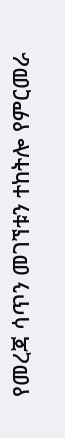የመረጃ ሳጥን መገኘቱን ተከትሎ የምርመራ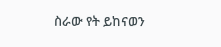ስራው የት ይከናወን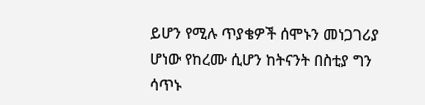ይሆን የሚሉ ጥያቄዎች ሰሞኑን መነጋገሪያ ሆነው የከረሙ ሲሆን ከትናንት በስቲያ ግን ሳጥኑ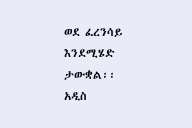ወደ ፈረንሳይ እንደሚሄድ ታውቋል፡፡
አዲስ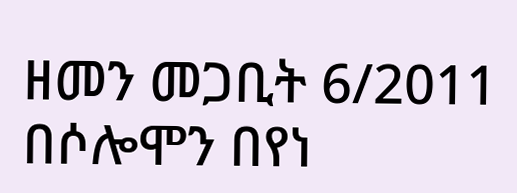ዘመን መጋቢት 6/2011
በሶሎሞን በየነ